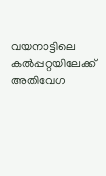വയനാട്ടിലെ കൽപ്പറ്റയിലേക്ക് അതിവേഗ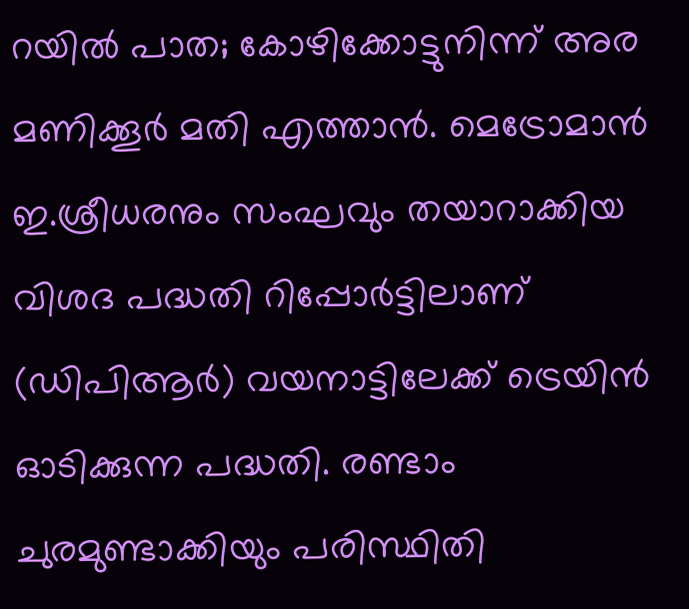റയിൽ പാത; കോഴിക്കോട്ടുനിന്ന് അര മണിക്കൂർ മതി എത്താൻ. മെട്രോമാൻ ഇ.ശ്രീധരനും സംഘവും തയാറാക്കിയ വിശദ പദ്ധതി റിപ്പോർട്ടിലാണ് (ഡിപിആർ) വയനാട്ടിലേക്ക് ട്രെയിൻ ഓടിക്കുന്ന പദ്ധതി. രണ്ടാം ചുരമുണ്ടാക്കിയും പരിസ്ഥിതി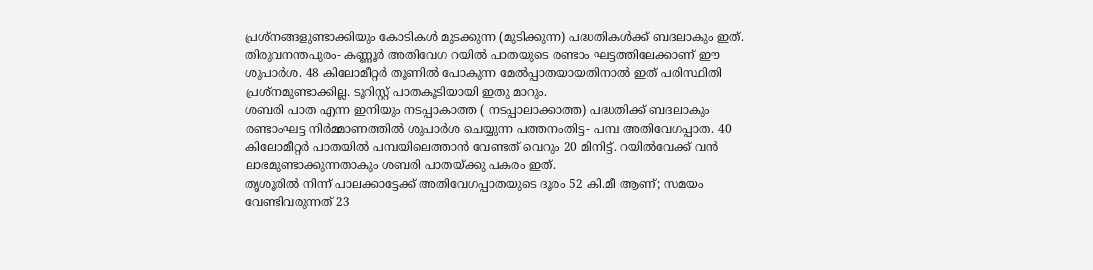പ്രശ്നങ്ങളുണ്ടാക്കിയും കോടികൾ മുടക്കുന്ന (മുടിക്കുന്ന) പദ്ധതികൾക്ക് ബദലാകും ഇത്.
തിരുവനന്തപുരം- കണ്ണൂർ അതിവേഗ റയിൽ പാതയുടെ രണ്ടാം ഘട്ടത്തിലേക്കാണ് ഈ ശുപാർശ. 48 കിലോമീറ്റർ തൂണിൽ പോകുന്ന മേൽപ്പാതയായതിനാൽ ഇത് പരിസ്ഥിതി പ്രശ്നമുണ്ടാക്കില്ല. ടൂറിസ്റ്റ് പാതകൂടിയായി ഇതു മാറും.
ശബരി പാത എന്ന ഇനിയും നടപ്പാകാത്ത ( നടപ്പാലാക്കാത്ത) പദ്ധതിക്ക് ബദലാകും രണ്ടാംഘട്ട നിർമ്മാണത്തിൽ ശുപാർശ ചെയ്യുന്ന പത്തനംതിട്ട- പമ്പ അതിവേഗപ്പാത. 40 കിലോമീറ്റർ പാതയിൽ പമ്പയിലെത്താൻ വേണ്ടത് വെറും 20 മിനിട്ട്. റയിൽവേക്ക് വൻ ലാഭമുണ്ടാക്കുന്നതാകും ശബരി പാതയ്ക്കു പകരം ഇത്.
തൃശൂരിൽ നിന്ന് പാലക്കാട്ടേക്ക് അതിവേഗപ്പാതയുടെ ദൂരം 52 കി.മീ ആണ്; സമയം വേണ്ടിവരുന്നത് 23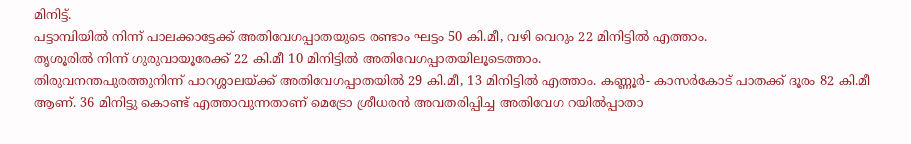മിനിട്ട്.
പട്ടാമ്പിയിൽ നിന്ന് പാലക്കാട്ടേക്ക് അതിവേഗപ്പാതയുടെ രണ്ടാം ഘട്ടം 50 കി.മീ, വഴി വെറും 22 മിനിട്ടിൽ എത്താം.
തൃശൂരിൽ നിന്ന് ഗുരുവായൂരേക്ക് 22 കി.മീ 10 മിനിട്ടിൽ അതിവേഗപ്പാതയിലൂടെത്താം.
തിരുവനന്തപുരത്തുനിന്ന് പാറശ്ശാലയ്ക്ക് അതിവേഗപ്പാതയിൽ 29 കി.മീ, 13 മിനിട്ടിൽ എത്താം. കണ്ണൂർ- കാസർകോട് പാതക്ക് ദൂരം 82 കി.മീ ആണ്. 36 മിനിട്ടു കൊണ്ട് എത്താവുന്നതാണ് മെട്രോ ശ്രീധരൻ അവതരിപ്പിച്ച അതിവേഗ റയിൽപ്പാതാ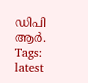ഡിപി ആർ.
Tags:
latest